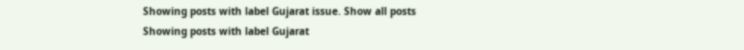Showing posts with label Gujarat issue. Show all posts
Showing posts with label Gujarat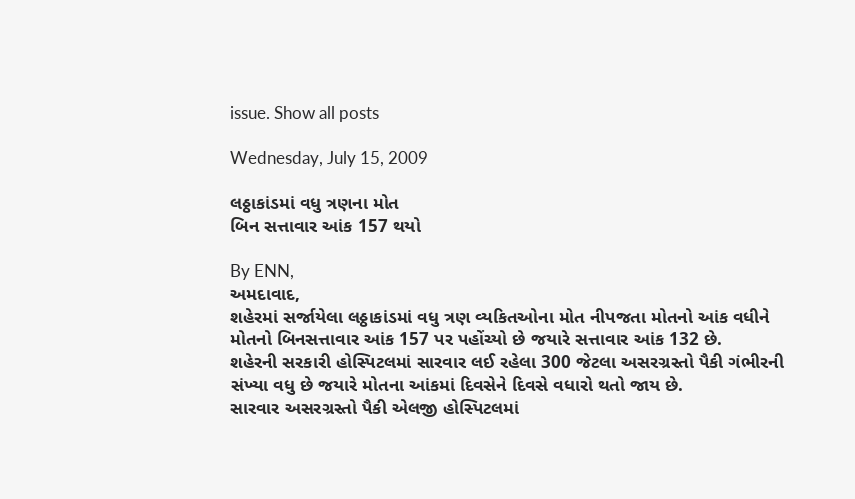issue. Show all posts

Wednesday, July 15, 2009

લઠ્ઠાકાંડમાં વધુ ત્રણના મોત
બિન સત્તાવાર આંક 157 થયો

By ENN,
અમદાવાદ,
શહેરમાં સર્જાયેલા લઠ્ઠાકાંડમાં વધુ ત્રણ વ્યકિતઓના મોત નીપજતા મોતનો આંક વધીને મોતનો બિનસત્તાવાર આંક 157 પર પહોંચ્યો છે જયારે સત્તાવાર આંક 132 છે.
શહેરની સરકારી હોસ્પિટલમાં સારવાર લઈ રહેલા 300 જેટલા અસરગ્રસ્તો પૈકી ગંભીરની સંખ્યા વધુ છે જયારે મોતના આંકમાં દિવસેને દિવસે વધારો થતો જાય છે.
સારવાર અસરગ્રસ્તો પૈકી એલજી હોસ્પિટલમાં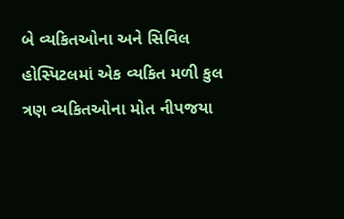બે વ્યકિતઓના અને સિવિલ હોસ્પિટલમાં એક વ્યકિત મળી કુલ ત્રણ વ્યકિતઓના મોત નીપજયા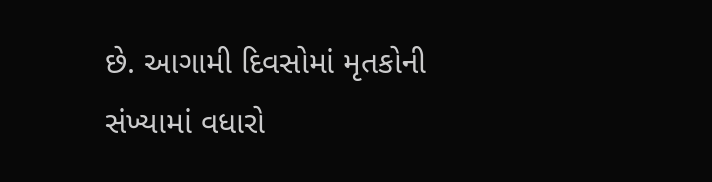છે. આગામી દિવસોમાં મૃતકોની સંખ્યામાં વધારો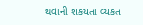થવાની શકયતા વ્યકત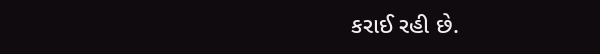કરાઈ રહી છે.